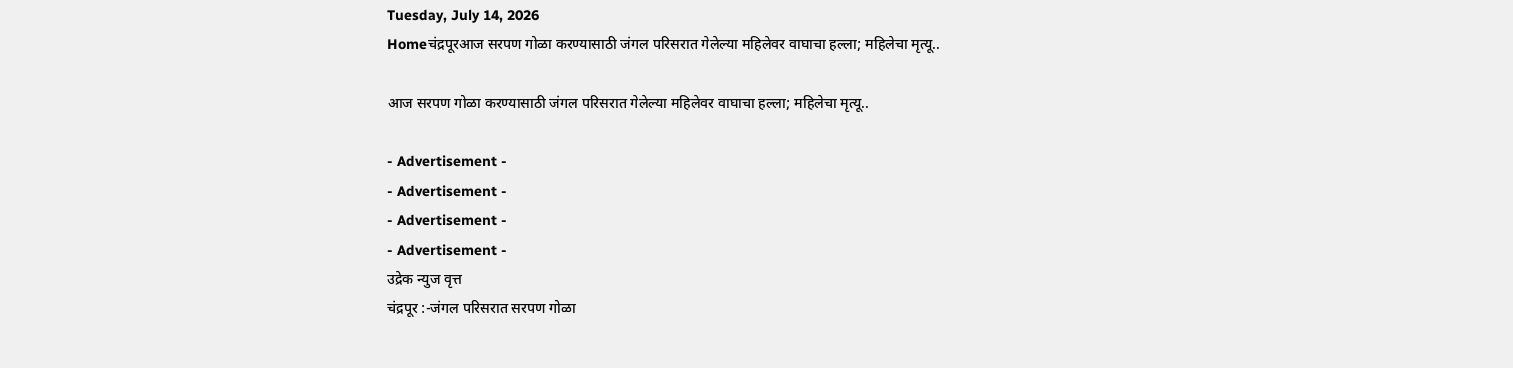Tuesday, July 14, 2026
Homeचंद्रपूरआज सरपण गोळा करण्यासाठी जंगल परिसरात गेलेल्या महिलेवर वाघाचा हल्ला; महिलेचा मृत्यू..

आज सरपण गोळा करण्यासाठी जंगल परिसरात गेलेल्या महिलेवर वाघाचा हल्ला; महिलेचा मृत्यू..

- Advertisement -
- Advertisement -
- Advertisement -
- Advertisement -
उद्रेक न्युज वृत्त
चंद्रपूर :-जंगल परिसरात सरपण गोळा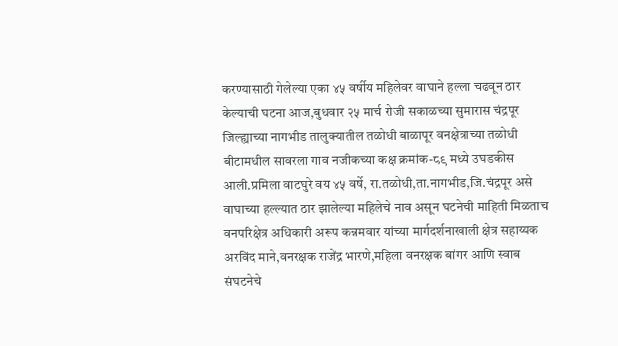करण्यासाठी गेलेल्या एका ४५ वर्षीय महिलेवर वाघाने हल्ला चढवून ठार केल्याची घटना आज,बुधवार २५ मार्च रोजी सकाळच्या सुमारास चंद्रपूर जिल्ह्याच्या नागभीड तालुक्यातील तळोधी बाळापूर वनक्षेत्राच्या तळोधी बीटामधील सावरला गाव नजीकच्या कक्ष क्रमांक-८९ मध्ये उघडकीस आली.प्रमिला वाटघुरे वय ४५ वर्षे, रा.तळोधी,ता.नागभीड,जि.चंद्रपूर असे वाघाच्या हल्ल्यात ठार झालेल्या महिलेचे नाव असून घटनेची माहिती मिळताच वनपरिक्षेत्र अधिकारी अरूप कन्नमवार यांच्या मार्गदर्शनाखाली क्षेत्र सहाय्यक अरविंद माने,वनरक्षक राजेंद्र भारणे,महिला वनरक्षक बांगर आणि स्वाब संघटनेचे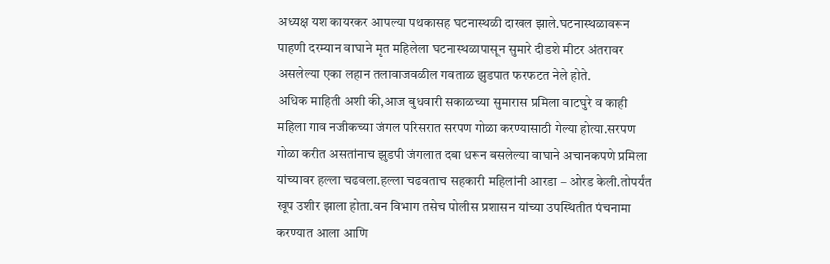अध्यक्ष यश कायरकर आपल्या पथकासह घटनास्थळी दाखल झाले.घटनास्थळावरून पाहणी दरम्यान वाघाने मृत महिलेला घटनास्थळापासून सुमारे दीडशे मीटर अंतरावर असलेल्या एका लहान तलावाजवळील गवताळ झुडपात फरफटत नेले होते.
अधिक माहिती अशी की,आज बुधवारी सकाळच्या सुमारास प्रमिला वाटघुरे व काही महिला गाव नजीकच्या जंगल परिसरात सरपण गोळा करण्यासाठी गेल्या होत्या.सरपण गोळा करीत असतांनाच झुडपी जंगलात दबा धरून बसलेल्या वाघाने अचानकपणे प्रमिला यांच्यावर हल्ला चढवला.हल्ला चढवताच सहकारी महिलांनी आरडा – ओरड केली.तोपर्यंत खूप उशीर झाला होता.वन विभाग तसेच पोलीस प्रशासन यांच्या उपस्थितीत पंचनामा करण्यात आला आणि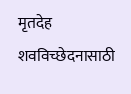मृतदेह शवविच्छेदनासाठी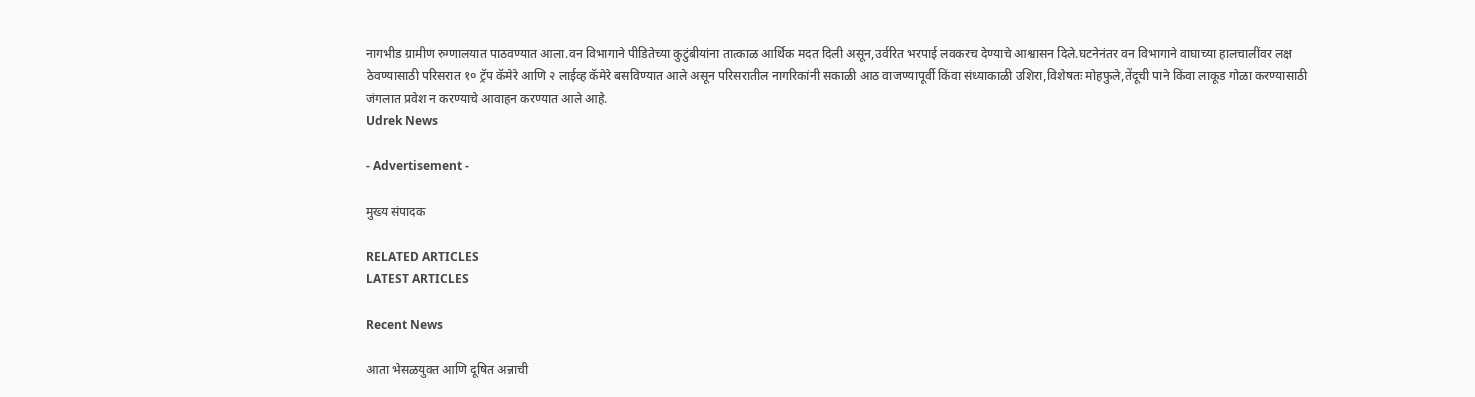नागभीड ग्रामीण रुग्णालयात पाठवण्यात आला.वन विभागाने पीडितेच्या कुटुंबीयांना तात्काळ आर्थिक मदत दिली असून,उर्वरित भरपाई लवकरच देण्याचे आश्वासन दिले.घटनेनंतर वन विभागाने वाघाच्या हालचालींवर लक्ष ठेवण्यासाठी परिसरात १० ट्रॅप कॅमेरे आणि २ लाईव्ह कॅमेरे बसविण्यात आले असून परिसरातील नागरिकांनी सकाळी आठ वाजण्यापूर्वी किंवा संध्याकाळी उशिरा,विशेषतः मोहफुले,तेंदूची पाने किंवा लाकूड गोळा करण्यासाठी जंगलात प्रवेश न करण्याचे आवाहन करण्यात आले आहे.
Udrek News

- Advertisement -

मुख्य संपादक

RELATED ARTICLES
LATEST ARTICLES

Recent News

आता भेसळयुक्त आणि दूषित अन्नाची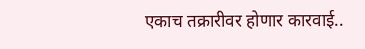एकाच तक्रारीवर होणार कारवाई..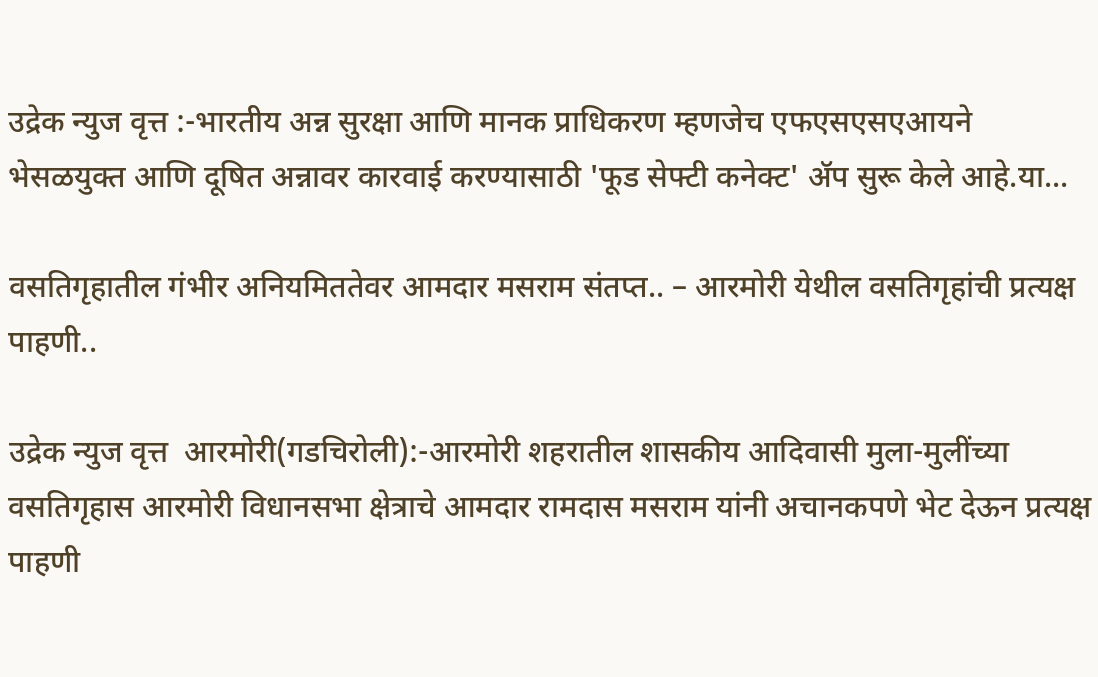उद्रेक न्युज वृत्त :-भारतीय अन्न सुरक्षा आणि मानक प्राधिकरण म्हणजेच एफएसएसएआयने भेसळयुक्त आणि दूषित अन्नावर कारवाई करण्यासाठी 'फूड सेफ्टी कनेक्ट' ॲप सुरू केले आहे.या...

वसतिगृहातील गंभीर अनियमिततेवर आमदार मसराम संतप्त.. – आरमोरी येथील वसतिगृहांची प्रत्यक्ष पाहणी..

उद्रेक न्युज वृत्त  आरमोरी(गडचिरोली):-आरमोरी शहरातील शासकीय आदिवासी मुला-मुलींच्या वसतिगृहास आरमोरी विधानसभा क्षेत्राचे आमदार रामदास मसराम यांनी अचानकपणे भेट देऊन प्रत्यक्ष पाहणी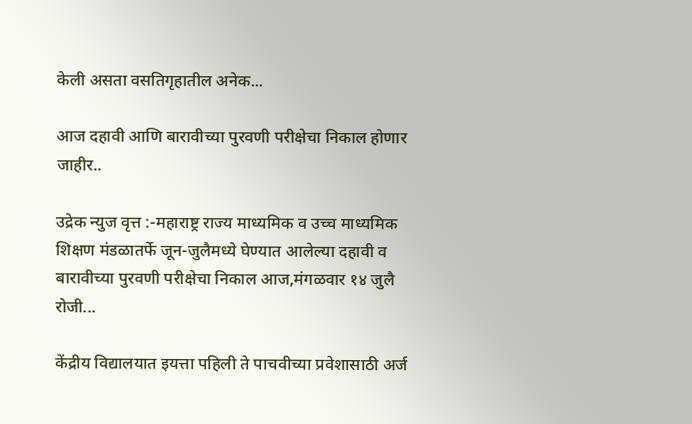केली असता वसतिगृहातील अनेक...

आज दहावी आणि बारावीच्या पुरवणी परीक्षेचा निकाल होणार जाहीर..

उद्रेक न्युज वृत्त :-महाराष्ट्र राज्य माध्यमिक व उच्च माध्यमिक शिक्षण मंडळातर्फे जून-जुलैमध्ये घेण्यात आलेल्या दहावी व बारावीच्या पुरवणी परीक्षेचा निकाल आज,मंगळवार १४ जुलै रोजी...

केंद्रीय विद्यालयात इयत्ता पहिली ते पाचवीच्या प्रवेशासाठी अर्ज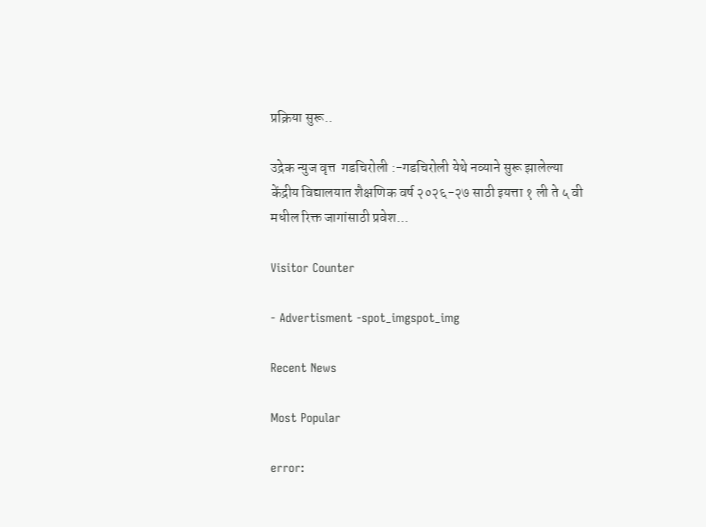प्रक्रिया सुरू..

उद्रेक न्युज वृत्त  गडचिरोली :-गडचिरोली येथे नव्याने सुरू झालेल्या केंद्रीय विद्यालयात शैक्षणिक वर्ष २०२६-२७ साठी इयत्ता १ ली ते ५ वी मधील रिक्त जागांसाठी प्रवेश...

Visitor Counter

- Advertisment -spot_imgspot_img

Recent News

Most Popular

error: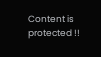Content is protected !!